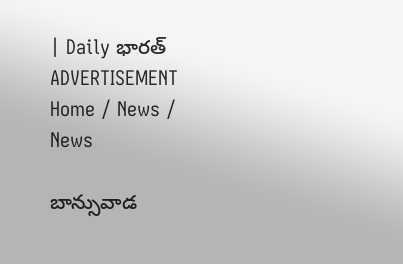| Daily భారత్
ADVERTISEMENT
Home / News / News

బాన్సువాడ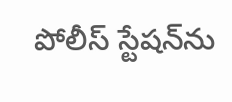పోలీస్ స్టేషన్‌ను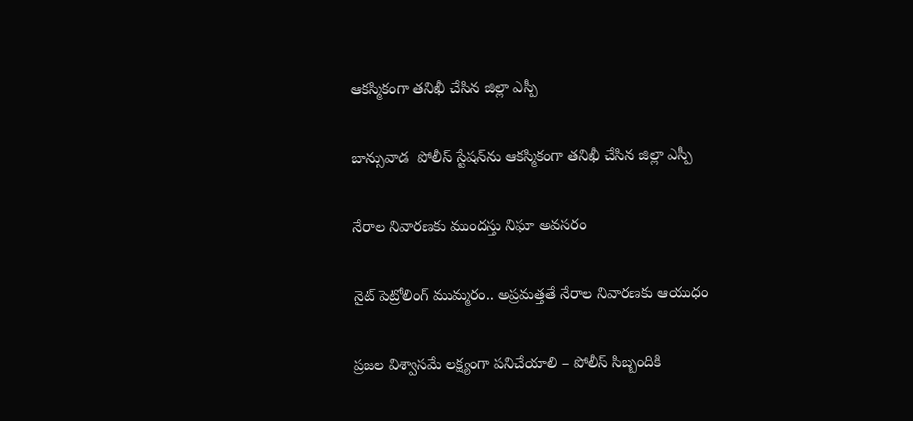ఆకస్మికంగా తనిఖీ చేసిన జిల్లా ఎస్పీ

బాన్సువాడ  పోలీస్ స్టేషన్‌ను ఆకస్మికంగా తనిఖీ చేసిన జిల్లా ఎస్పీ

నేరాల నివారణకు ముందస్తు నిఘా అవసరం

నైట్ పెట్రోలింగ్ ముమ్మరం.. అప్రమత్తతే నేరాల నివారణకు ఆయుధం

ప్రజల విశ్వాసమే లక్ష్యంగా పనిచేయాలి – పోలీస్ సిబ్బందికి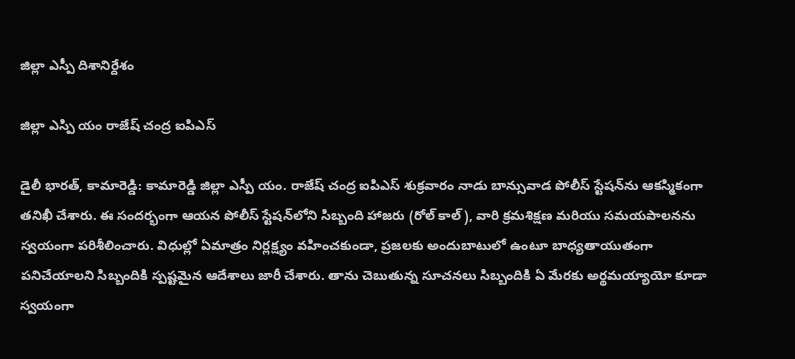జిల్లా ఎస్పీ దిశానిర్దేశం

జిల్లా ఎస్పి యం రాజేష్ చంద్ర ఐపిఎస్

డైలీ భారత్, కామారెడ్డి: కామారెడ్డి జిల్లా ఎస్పీ యం. రాజేష్ చంద్ర ఐపిఎస్ శుక్రవారం నాడు బాన్సువాడ పోలీస్ స్టేషన్‌ను ఆకస్మికంగా తనిఖీ చేశారు. ఈ సందర్భంగా ఆయన పోలీస్ స్టేషన్‌లోని సిబ్బంది హాజరు (రోల్ కాల్), వారి క్రమశిక్షణ మరియు సమయపాలనను స్వయంగా పరిశీలించారు. విధుల్లో ఏమాత్రం నిర్లక్ష్యం వహించకుండా, ప్రజలకు అందుబాటులో ఉంటూ బాధ్యతాయుతంగా పనిచేయాలని సిబ్బందికి స్పష్టమైన ఆదేశాలు జారీ చేశారు. తాను చెబుతున్న సూచనలు సిబ్బందికి ఏ మేరకు అర్థమయ్యాయో కూడా స్వయంగా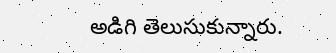అడిగి తెలుసుకున్నారు.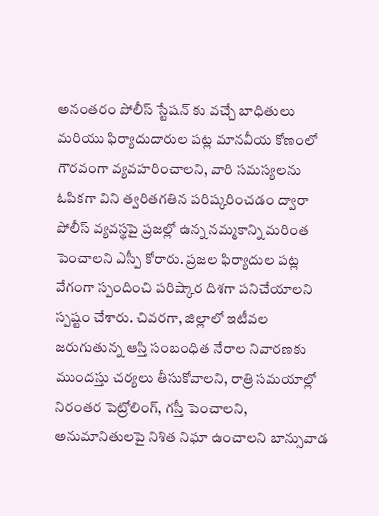అనంతరం పోలీస్ స్టేషన్ కు వచ్చే బాధితులు మరియు ఫిర్యాదుదారుల పట్ల మానవీయ కోణంలో గౌరవంగా వ్యవహరించాలని, వారి సమస్యలను ఓపికగా విని త్వరితగతిన పరిష్కరించడం ద్వారా పోలీస్ వ్యవస్థపై ప్రజల్లో ఉన్న నమ్మకాన్ని మరింత పెంచాలని ఎస్పీ కోరారు. ప్రజల ఫిర్యాదుల పట్ల వేగంగా స్పందించి పరిష్కార దిశగా పనిచేయాలని స్పష్టం చేశారు. చివరగా, జిల్లాలో ఇటీవల జరుగుతున్న ఆస్తి సంబంధిత నేరాల నివారణకు ముందస్తు చర్యలు తీసుకోవాలని, రాత్రి సమయాల్లో నిరంతర పెట్రోలింగ్, గస్తీ పెంచాలని, అనుమానితులపై నిశిత నిఘా ఉంచాలని బాన్సువాడ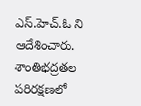ఎస్.హెచ్.ఓ ని ఆదేశించారు. శాంతిభద్రతల పరిరక్షణలో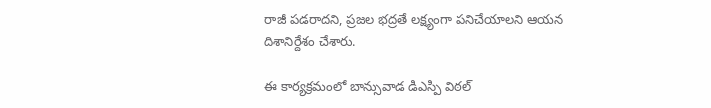రాజీ పడరాదని, ప్రజల భద్రతే లక్ష్యంగా పనిచేయాలని ఆయన దిశానిర్దేశం చేశారు.

ఈ కార్యక్రమంలో బాన్సువాడ డిఎస్పి విఠల్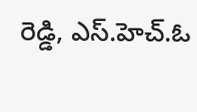రెడ్డి, ఎస్.హెచ్.ఓ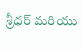శ్రీధర్ మరియు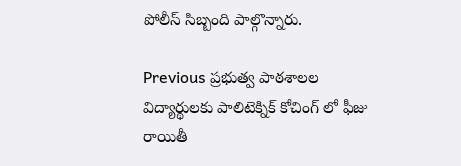పోలీస్ సిబ్బంది పాల్గొన్నారు.

Previous ప్రభుత్వ పాఠశాలల విద్యార్థులకు పాలిటెక్నిక్ కోచింగ్ లో ఫీజు రాయితీ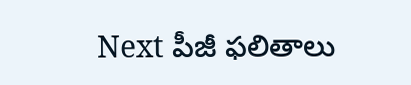Next పీజీ ఫలితాలు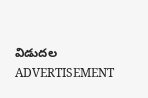విడుదల
ADVERTISEMENT